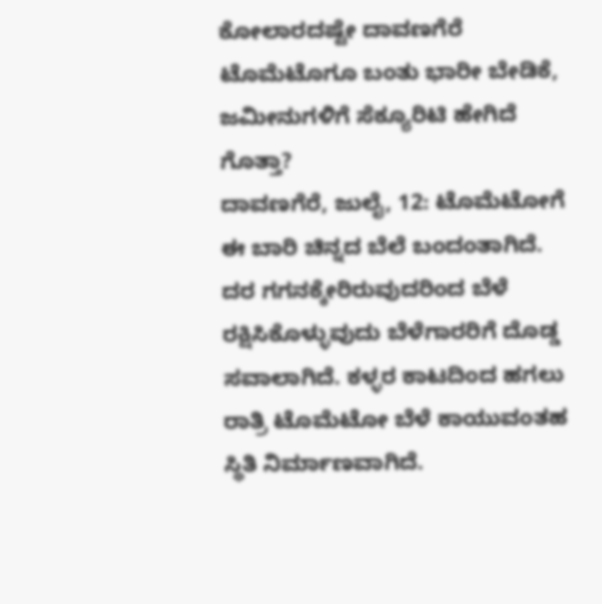ಕೋಲಾರದಷ್ಟೇ ದಾವಣಗೆರೆ ಟೊಮೆಟೊಗೂ ಬಂತು ಭಾರೀ ಬೇಡಿಕೆ, ಜಮೀನುಗಳಿಗೆ ಸೆಕ್ಯೂರಿಟಿ ಹೇಗಿದೆ ಗೊತ್ತಾ?
ದಾವಣಗೆರೆ, ಜುಲೈ, 12: ಟೊಮೆಟೋಗೆ ಈ ಬಾರಿ ಚಿನ್ನದ ಬೆಲೆ ಬಂದಂತಾಗಿದೆ. ದರ ಗಗನಕ್ಕೇರಿರುವುದರಿಂದ ಬೆಳೆ ರಕ್ಷಿಸಿಕೊಳ್ಳುವುದು ಬೆಳೆಗಾರರಿಗೆ ದೊಡ್ಡ ಸವಾಲಾಗಿದೆ. ಕಳ್ಳರ ಕಾಟದಿಂದ ಹಗಲು ರಾತ್ರಿ ಟೊಮೆಟೋ ಬೆಳೆ ಕಾಯುವಂತಹ ಸ್ಥಿತಿ ನಿರ್ಮಾಣವಾಗಿದೆ.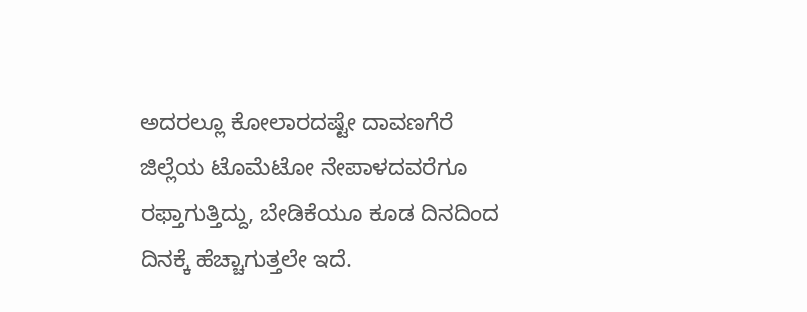ಅದರಲ್ಲೂ ಕೋಲಾರದಷ್ಟೇ ದಾವಣಗೆರೆ ಜಿಲ್ಲೆಯ ಟೊಮೆಟೋ ನೇಪಾಳದವರೆಗೂ ರಫ್ತಾಗುತ್ತಿದ್ದು, ಬೇಡಿಕೆಯೂ ಕೂಡ ದಿನದಿಂದ ದಿನಕ್ಕೆ ಹೆಚ್ಚಾಗುತ್ತಲೇ ಇದೆ.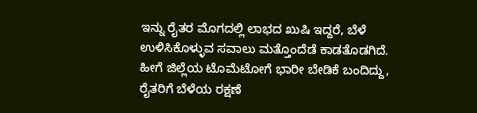ಇನ್ನು ರೈತರ ಮೊಗದಲ್ಲಿ ಲಾಭದ ಖುಷಿ ಇದ್ದರೆ, ಬೆಳೆ ಉಳಿಸಿಕೊಳ್ಳುವ ಸವಾಲು ಮತ್ತೊಂದೆಡೆ ಕಾಡತೊಡಗಿದೆ.
ಹೀಗೆ ಜಿಲ್ಲೆಯ ಟೊಮೆಟೋಗೆ ಭಾರೀ ಬೇಡಿಕೆ ಬಂದಿದ್ದು, ರೈತರಿಗೆ ಬೆಳೆಯ ರಕ್ಷಣೆ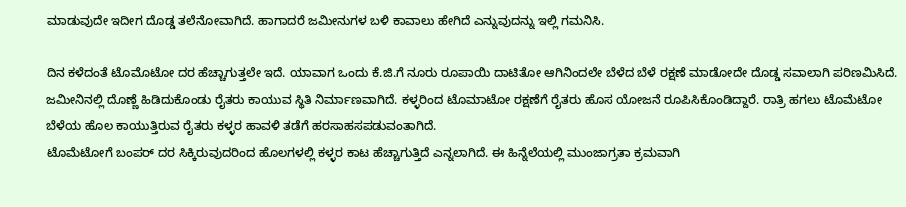ಮಾಡುವುದೇ ಇದೀಗ ದೊಡ್ಡ ತಲೆನೋವಾಗಿದೆ. ಹಾಗಾದರೆ ಜಮೀನುಗಳ ಬಳಿ ಕಾವಾಲು ಹೇಗಿದೆ ಎನ್ನುವುದನ್ನು ಇಲ್ಲಿ ಗಮನಿಸಿ.

ದಿನ ಕಳೆದಂತೆ ಟೊಮೊಟೋ ದರ ಹೆಚ್ಚಾಗುತ್ತಲೇ ಇದೆ. ಯಾವಾಗ ಒಂದು ಕೆ.ಜಿ.ಗೆ ನೂರು ರೂಪಾಯಿ ದಾಟಿತೋ ಆಗಿನಿಂದಲೇ ಬೆಳೆದ ಬೆಳೆ ರಕ್ಷಣೆ ಮಾಡೋದೇ ದೊಡ್ಡ ಸವಾಲಾಗಿ ಪರಿಣಮಿಸಿದೆ. ಜಮೀನಿನಲ್ಲಿ ದೊಣ್ಣೆ ಹಿಡಿದುಕೊಂಡು ರೈತರು ಕಾಯುವ ಸ್ಥಿತಿ ನಿರ್ಮಾಣವಾಗಿದೆ. ಕಳ್ಳರಿಂದ ಟೊಮಾಟೋ ರಕ್ಷಣೆಗೆ ರೈತರು ಹೊಸ ಯೋಜನೆ ರೂಪಿಸಿಕೊಂಡಿದ್ದಾರೆ. ರಾತ್ರಿ ಹಗಲು ಟೊಮೆಟೋ ಬೆಳೆಯ ಹೊಲ ಕಾಯುತ್ತಿರುವ ರೈತರು ಕಳ್ಳರ ಹಾವಳಿ ತಡೆಗೆ ಹರಸಾಹಸಪಡುವಂತಾಗಿದೆ.
ಟೊಮೆಟೋಗೆ ಬಂಪರ್ ದರ ಸಿಕ್ಕಿರುವುದರಿಂದ ಹೊಲಗಳಲ್ಲಿ ಕಳ್ಳರ ಕಾಟ ಹೆಚ್ಚಾಗುತ್ತಿದೆ ಎನ್ನಲಾಗಿದೆ. ಈ ಹಿನ್ನೆಲೆಯಲ್ಲಿ ಮುಂಜಾಗ್ರತಾ ಕ್ರಮವಾಗಿ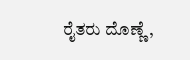ರೈತರು ದೊಣ್ಣೆ,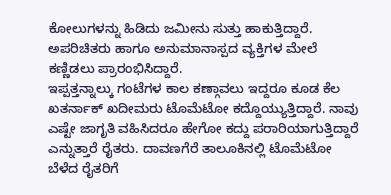ಕೋಲುಗಳನ್ನು ಹಿಡಿದು ಜಮೀನು ಸುತ್ತು ಹಾಕುತ್ತಿದ್ದಾರೆ. ಅಪರಿಚಿತರು ಹಾಗೂ ಅನುಮಾನಾಸ್ಪದ ವ್ಯಕ್ತಿಗಳ ಮೇಲೆ ಕಣ್ಣಿಡಲು ಪ್ರಾರಂಭಿಸಿದ್ದಾರೆ.
ಇಪ್ಪತ್ತನ್ನಾಲ್ಕು ಗಂಟೆಗಳ ಕಾಲ ಕಣ್ಗಾವಲು ಇದ್ದರೂ ಕೂಡ ಕೆಲ ಖತರ್ನಾಕ್ ಖದೀಮರು ಟೊಮೆಟೋ ಕದ್ದೊಯ್ಯುತ್ತಿದ್ದಾರೆ. ನಾವು ಎಷ್ಟೇ ಜಾಗೃತಿ ವಹಿಸಿದರೂ ಹೇಗೋ ಕದ್ದು ಪರಾರಿಯಾಗುತ್ತಿದ್ದಾರೆ ಎನ್ನುತ್ತಾರೆ ರೈತರು. ದಾವಣಗೆರೆ ತಾಲೂಕಿನಲ್ಲಿ ಟೊಮೆಟೋ ಬೆಳೆದ ರೈತರಿಗೆ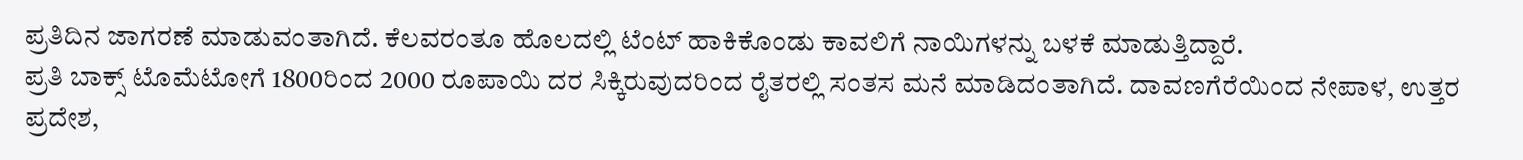ಪ್ರತಿದಿನ ಜಾಗರಣೆ ಮಾಡುವಂತಾಗಿದೆ. ಕೆಲವರಂತೂ ಹೊಲದಲ್ಲಿ ಟೆಂಟ್ ಹಾಕಿಕೊಂಡು ಕಾವಲಿಗೆ ನಾಯಿಗಳನ್ನು ಬಳಕೆ ಮಾಡುತ್ತಿದ್ದಾರೆ.
ಪ್ರತಿ ಬಾಕ್ಸ್ ಟೊಮೆಟೋಗೆ 1800ರಿಂದ 2000 ರೂಪಾಯಿ ದರ ಸಿಕ್ಕಿರುವುದರಿಂದ ರೈತರಲ್ಲಿ ಸಂತಸ ಮನೆ ಮಾಡಿದಂತಾಗಿದೆ. ದಾವಣಗೆರೆಯಿಂದ ನೇಪಾಳ, ಉತ್ತರ ಪ್ರದೇಶ,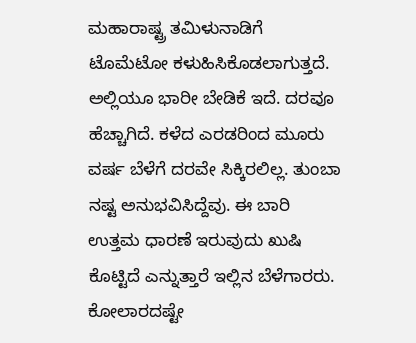ಮಹಾರಾಷ್ಟ್ರ ತಮಿಳುನಾಡಿಗೆ ಟೊಮೆಟೋ ಕಳುಹಿಸಿಕೊಡಲಾಗುತ್ತದೆ. ಅಲ್ಲಿಯೂ ಭಾರೀ ಬೇಡಿಕೆ ಇದೆ. ದರವೂ ಹೆಚ್ಚಾಗಿದೆ. ಕಳೆದ ಎರಡರಿಂದ ಮೂರು ವರ್ಷ ಬೆಳೆಗೆ ದರವೇ ಸಿಕ್ಕಿರಲಿಲ್ಲ. ತುಂಬಾ ನಷ್ಟ ಅನುಭವಿಸಿದ್ದೆವು. ಈ ಬಾರಿ ಉತ್ತಮ ಧಾರಣೆ ಇರುವುದು ಖುಷಿ ಕೊಟ್ಟಿದೆ ಎನ್ನುತ್ತಾರೆ ಇಲ್ಲಿನ ಬೆಳೆಗಾರರು.
ಕೋಲಾರದಷ್ಟೇ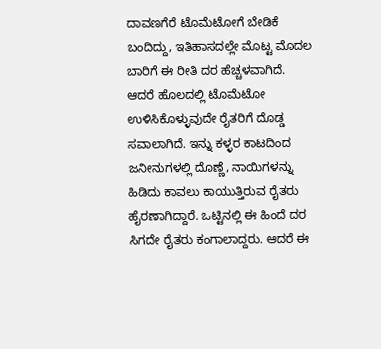ದಾವಣಗೆರೆ ಟೊಮೆಟೋಗೆ ಬೇಡಿಕೆ ಬಂದಿದ್ದು, ಇತಿಹಾಸದಲ್ಲೇ ಮೊಟ್ಟ ಮೊದಲ ಬಾರಿಗೆ ಈ ರೀತಿ ದರ ಹೆಚ್ಚಳವಾಗಿದೆ. ಆದರೆ ಹೊಲದಲ್ಲಿ ಟೊಮೆಟೋ ಉಳಿಸಿಕೊಳ್ಳುವುದೇ ರೈತರಿಗೆ ದೊಡ್ಡ ಸವಾಲಾಗಿದೆ. ಇನ್ನು ಕಳ್ಳರ ಕಾಟದಿಂದ ಜನೀನುಗಳಲ್ಲಿ ದೊಣ್ಣೆ, ನಾಯಿಗಳನ್ನು ಹಿಡಿದು ಕಾವಲು ಕಾಯುತ್ತಿರುವ ರೈತರು ಹೈರಣಾಗಿದ್ದಾರೆ. ಒಟ್ಟಿನಲ್ಲಿ ಈ ಹಿಂದೆ ದರ ಸಿಗದೇ ರೈತರು ಕಂಗಾಲಾದ್ದರು. ಆದರೆ ಈ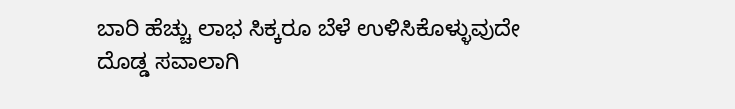ಬಾರಿ ಹೆಚ್ಚು ಲಾಭ ಸಿಕ್ಕರೂ ಬೆಳೆ ಉಳಿಸಿಕೊಳ್ಳುವುದೇ ದೊಡ್ಡ ಸವಾಲಾಗಿ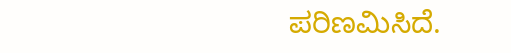ಪರಿಣಮಿಸಿದೆ.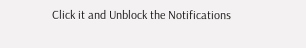Click it and Unblock the Notifications